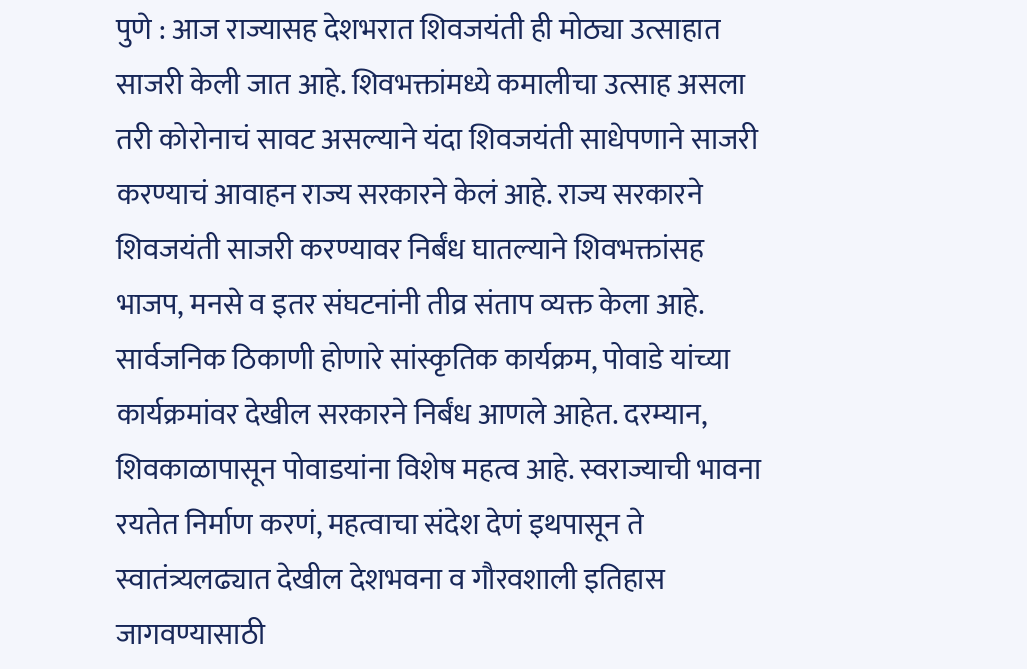पुणे : आज राज्यासह देशभरात शिवजयंती ही मोठ्या उत्साहात साजरी केली जात आहे. शिवभक्तांमध्ये कमालीचा उत्साह असला तरी कोरोनाचं सावट असल्याने यंदा शिवजयंती साधेपणाने साजरी करण्याचं आवाहन राज्य सरकारने केलं आहे. राज्य सरकारने शिवजयंती साजरी करण्यावर निर्बंध घातल्याने शिवभक्तांसह भाजप, मनसे व इतर संघटनांनी तीव्र संताप व्यक्त केला आहे.
सार्वजनिक ठिकाणी होणारे सांस्कृतिक कार्यक्रम, पोवाडे यांच्या कार्यक्रमांवर देखील सरकारने निर्बंध आणले आहेत. दरम्यान, शिवकाळापासून पोवाडयांना विशेष महत्व आहे. स्वराज्याची भावना रयतेत निर्माण करणं, महत्वाचा संदेश देणं इथपासून ते स्वातंत्र्यलढ्यात देखील देशभवना व गौरवशाली इतिहास जागवण्यासाठी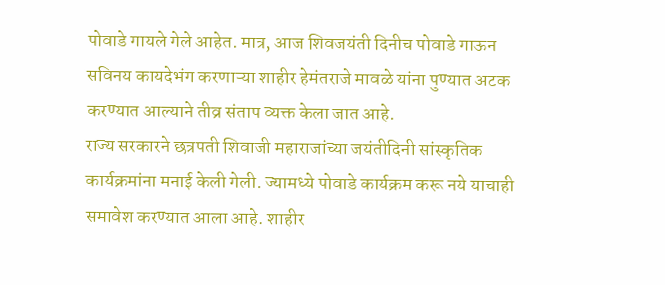पोवाडे गायले गेले आहेत. मात्र, आज शिवजयंती दिनीच पोवाडे गाऊन सविनय कायदेभंग करणाऱ्या शाहीर हेमंतराजे मावळे यांना पुण्यात अटक करण्यात आल्याने तीव्र संताप व्यक्त केला जात आहे.
राज्य सरकारने छत्रपती शिवाजी महाराजांच्या जयंतीदिनी सांस्कृतिक कार्यक्रमांना मनाई केली गेली. ज्यामध्ये पोवाडे कार्यक्रम करू नये याचाही समावेश करण्यात आला आहे. शाहीर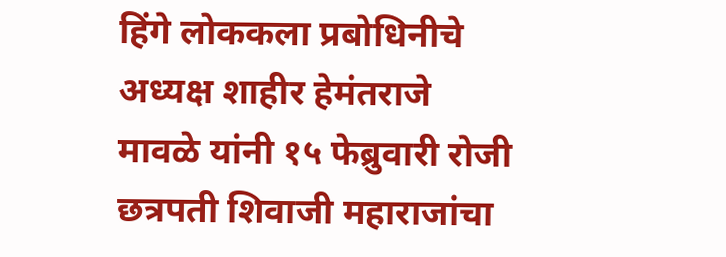हिंगे लोककला प्रबोधिनीचे अध्यक्ष शाहीर हेमंतराजे मावळे यांनी १५ फेब्रुवारी रोजी छत्रपती शिवाजी महाराजांचा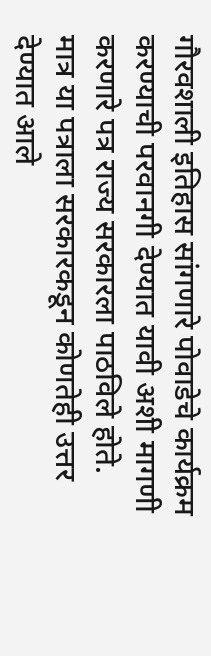गौरवशाली इतिहास सांगणारे पोवाडेचे कार्यक्रम करण्याची परवानगी देण्यात यावी अशी मागणी करणारे पत्र राज्य सरकारला पाठविले होते.
मात्र या पत्राला सरकारकडून कोणतेही उत्तर देण्यात आले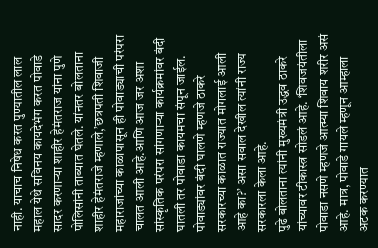नाही. याचाच निषेध करत पुण्यातील लाल महाल येथे सविनय कायदेभंग करत पोवाडे सादर करणाऱ्या शाहीर हेमंतराज यांना पुणे पोलिसांनी ताब्यात घेतले. यांनतर बोलताना शाहीर हेमंतराजे म्हणाले,’छत्रपती शिवाजी महाराजांच्या काळापासून ही पोवाड्याची परंपरा चालत आली आहे.आणि आज जर अशा सांस्कृतिक परंपरा सांगणाऱ्या कार्यक्रमांवर बंदी घातली तर पोवाडा कायमचा संपून जाईल. पोवाड्यांवर बंदी घालणे म्हणजे ठाकरे सरकारच्या काळात राज्यात मोगलाई आली आहे का?’ असा सवाल देखील त्यांनी राज्य सरकारला केला आहे.
पुढे बोलताना त्यांनी मुख्यमंत्री उद्धव ठाकरे यांच्यावर टीकास्त्र सोडलं आहे. ‘शिवजयंतीला पोवाडा नसणे म्हणजे आत्म्या शिवाय शरीर असं आहे. मात्र, पोवाडे गायले म्हणून आम्हाला अटक करण्यात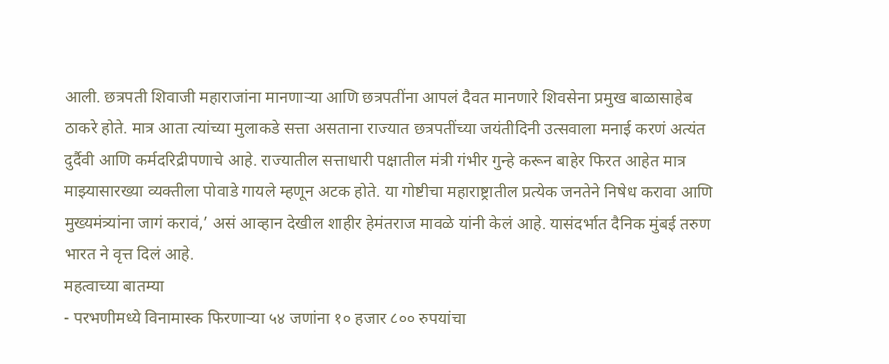आली. छत्रपती शिवाजी महाराजांना मानणाऱ्या आणि छत्रपतींना आपलं दैवत मानणारे शिवसेना प्रमुख बाळासाहेब ठाकरे होते. मात्र आता त्यांच्या मुलाकडे सत्ता असताना राज्यात छत्रपतींच्या जयंतीदिनी उत्सवाला मनाई करणं अत्यंत दुर्दैवी आणि कर्मदरिद्रीपणाचे आहे. राज्यातील सत्ताधारी पक्षातील मंत्री गंभीर गुन्हे करून बाहेर फिरत आहेत मात्र माझ्यासारख्या व्यक्तीला पोवाडे गायले म्हणून अटक होते. या गोष्टीचा महाराष्ट्रातील प्रत्येक जनतेने निषेध करावा आणि मुख्यमंत्र्यांना जागं करावं,’ असं आव्हान देखील शाहीर हेमंतराज मावळे यांनी केलं आहे. यासंदर्भात दैनिक मुंबई तरुण भारत ने वृत्त दिलं आहे.
महत्वाच्या बातम्या
- परभणीमध्ये विनामास्क फिरणाऱ्या ५४ जणांना १० हजार ८०० रुपयांचा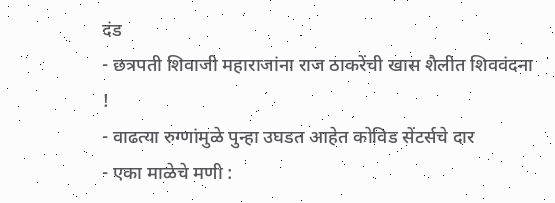दंड
- छत्रपती शिवाजी महाराजांना राज ठाकरेंची खास शैलीत शिववंदना !
- वाढत्या रुग्णांमुळे पुन्हा उघडत आहेत कोविड सेंटर्सचे दार
- एका माळेचे मणी :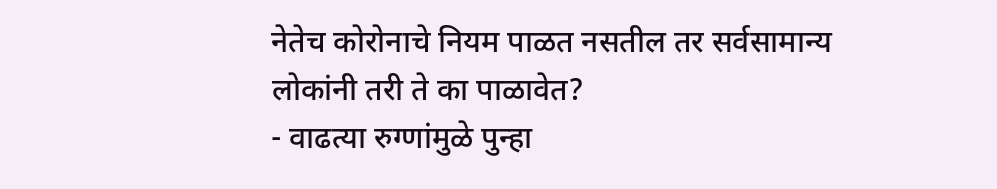नेतेच कोरोनाचे नियम पाळत नसतील तर सर्वसामान्य लोकांनी तरी ते का पाळावेत?
- वाढत्या रुग्णांमुळे पुन्हा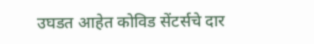उघडत आहेत कोविड सेंटर्सचे दार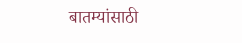बातम्यांसाठी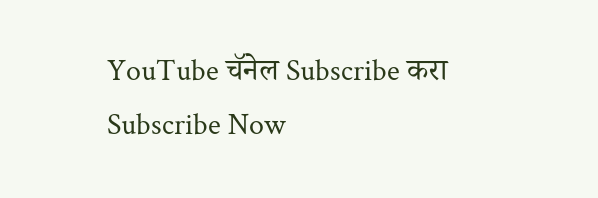YouTube चॅनेल Subscribe करा
Subscribe Now